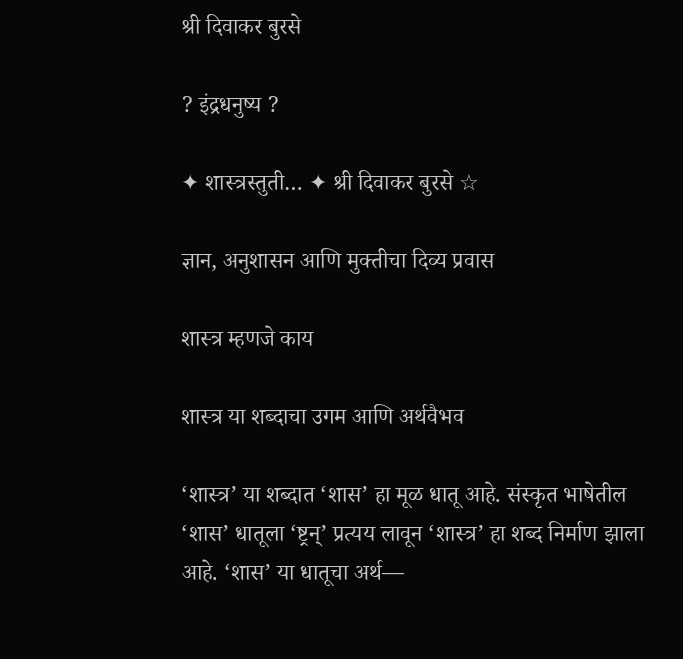श्री दिवाकर बुरसे

? इंद्रधनुष्य ?

✦ शास्त्रस्तुती… ✦ श्री दिवाकर बुरसे ☆

ज्ञान, अनुशासन आणि मुक्तीचा दिव्य प्रवास

शास्त्र म्हणजे काय

शास्त्र या शब्दाचा उगम आणि अर्थवैभव

‘शास्त्र’ या शब्दात ‘शास’ हा मूळ धातू आहे. संस्कृत भाषेतील ‘शास’ धातूला ‘ष्ट्रन्’ प्रत्यय लावून ‘शास्त्र’ हा शब्द निर्माण झाला आहे. ‘शास’ या धातूचा अर्थ—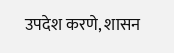उपदेश करणे, शासन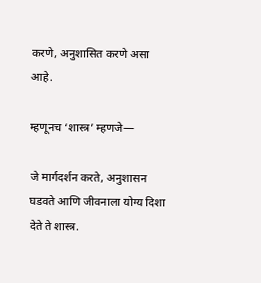करणे, अनुशासित करणे असा आहे.

म्हणूनच ‘शास्त्र’ म्हणजे—

जे मार्गदर्शन करते, अनुशासन घडवते आणि जीवनाला योग्य दिशा देते ते शास्त्र.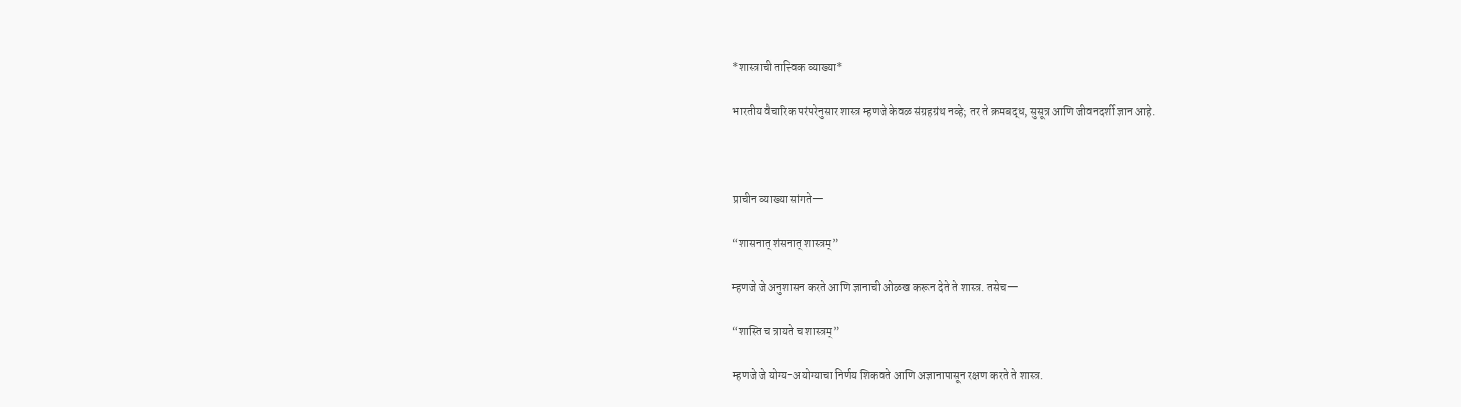*शास्त्राची तात्त्विक व्याख्या*

भारतीय वैचारिक परंपरेनुसार शास्त्र म्हणजे केवळ संग्रहग्रंथ नव्हे; तर ते क्रमबद्ध, सुसूत्र आणि जीवनदर्शी ज्ञान आहे.



प्राचीन व्याख्या सांगते—

“शासनात् शंसनात् शास्त्रम्”

म्हणजे जे अनुशासन करते आणि ज्ञानाची ओळख करून देते ते शास्त्र. तसेच—

“शास्ति च त्रायते च शास्त्रम्”

म्हणजे जे योग्य-अयोग्याचा निर्णय शिकवते आणि अज्ञानापासून रक्षण करते ते शास्त्र.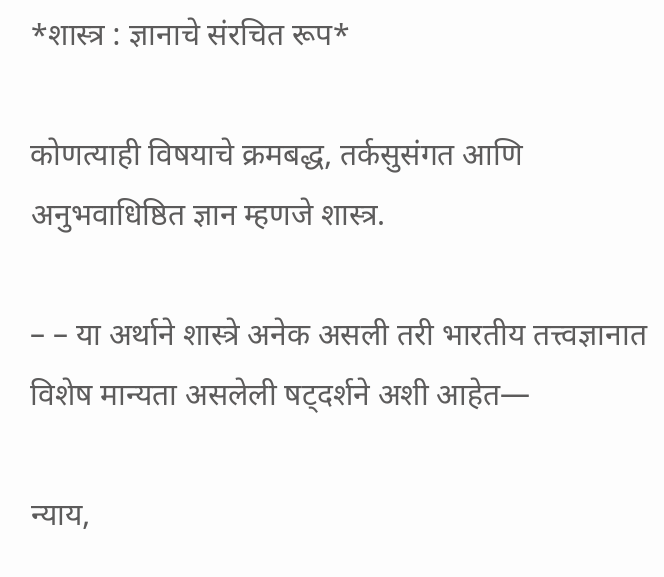*शास्त्र : ज्ञानाचे संरचित रूप*

कोणत्याही विषयाचे क्रमबद्ध, तर्कसुसंगत आणि अनुभवाधिष्ठित ज्ञान म्हणजे शास्त्र.

– – या अर्थाने शास्त्रे अनेक असली तरी भारतीय तत्त्वज्ञानात विशेष मान्यता असलेली षट्दर्शने अशी आहेत—

न्याय,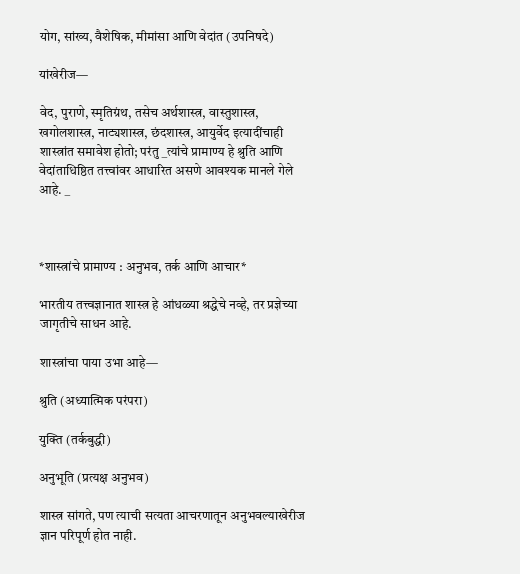योग, सांख्य, वैशेषिक, मीमांसा आणि वेदांत (उपनिषदे)

यांखेरीज—

वेद, पुराणे, स्मृतिग्रंथ, तसेच अर्थशास्त्र, वास्तुशास्त्र, खगोलशास्त्र, नाट्यशास्त्र, छंदशास्त्र, आयुर्वेद इत्यादींचाही शास्त्रांत समावेश होतो; परंतु _त्यांचे प्रामाण्य हे श्रुति आणि वेदांताधिष्ठित तत्त्वांवर आधारित असणे आवश्यक मानले गेले आहे. _



*शास्त्रांचे प्रामाण्य : अनुभव, तर्क आणि आचार*

भारतीय तत्त्वज्ञानात शास्त्र हे आंधळ्या श्रद्धेचे नव्हे, तर प्रज्ञेच्या जागृतीचे साधन आहे.

शास्त्रांचा पाया उभा आहे—

श्रुति (अध्यात्मिक परंपरा)

युक्ति (तर्कबुद्धी)

अनुभूति (प्रत्यक्ष अनुभव)

शास्त्र सांगते, पण त्याची सत्यता आचरणातून अनुभवल्याखेरीज ज्ञान परिपूर्ण होत नाही.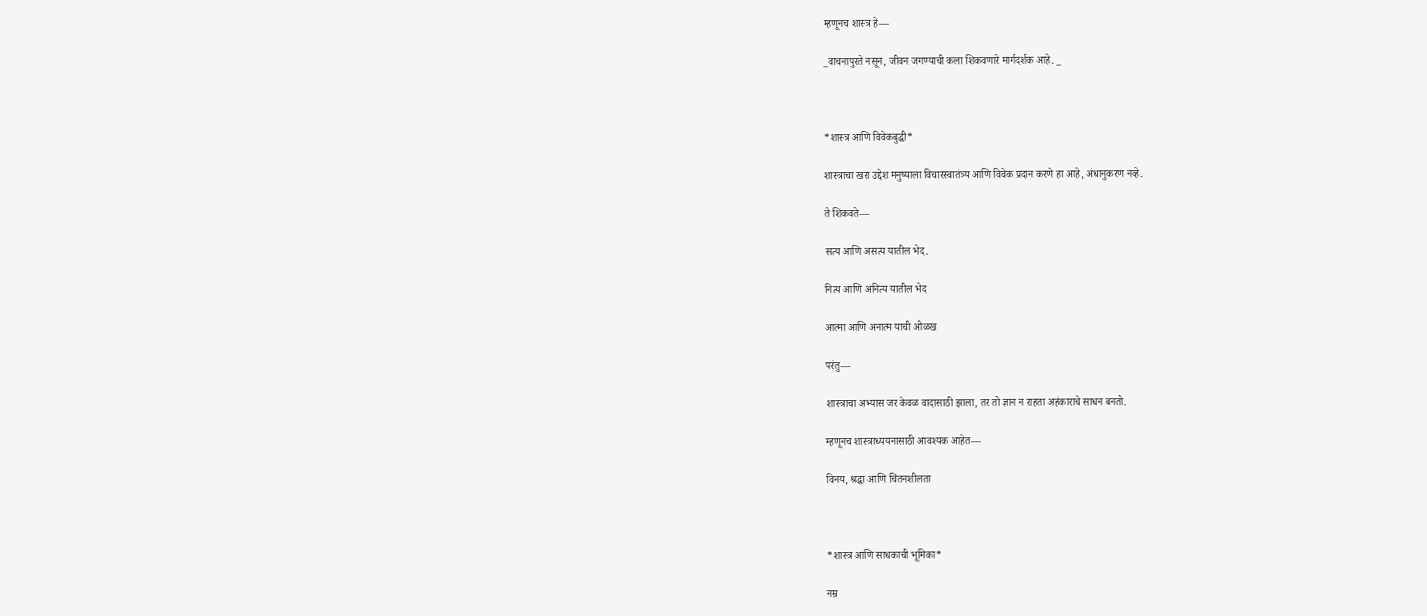म्हणूनच शास्त्र हे—

_वाचनापुरते नसून, जीवन जगण्याची कला शिकवणारे मार्गदर्शक आहे. _



*शास्त्र आणि विवेकबुद्धी*

शास्त्राचा खरा उद्देश मनुष्याला विचारस्वातंत्र्य आणि विवेक प्रदान करणे हा आहे, अंधानुकरण नव्हे.

ते शिकवते—

सत्य आणि असत्य यातील भेद.

नित्य आणि अनित्य यातील भेद

आत्मा आणि अनात्म याची ओळख

परंतु—

शास्त्राचा अभ्यास जर केवळ वादासाठी झाला, तर तो ज्ञान न राहता अहंकाराचे साधन बनतो.

म्हणूनच शास्त्राध्ययनासाठी आवश्यक आहेत—

विनय, श्रद्धा आणि चिंतनशीलता



*शास्त्र आणि साधकाची भूमिका*

नम्र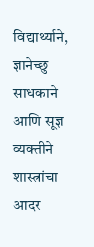विद्यार्थ्याने, ज्ञानेच्छु साधकाने आणि सूज्ञ व्यक्तीने शास्त्रांचा आदर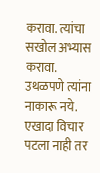करावा. त्यांचा सखोल अभ्यास करावा. उथळपणे त्यांना नाकारू नये. एखादा विचार पटला नाही तर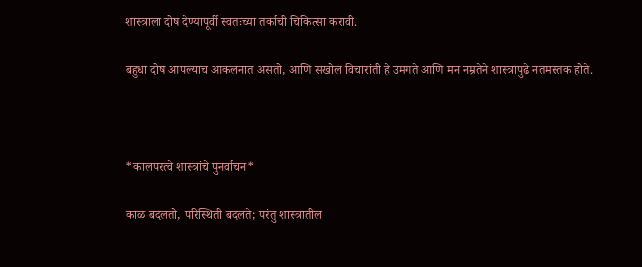शास्त्राला दोष देण्यापूर्वी स्वतःच्या तर्काची चिकित्सा करावी.

बहुधा दोष आपल्याच आकलनात असतो, आणि सखोल विचारांती हे उमगते आणि मन नम्रतेने शास्त्रापुढे नतमस्तक होते.



*कालपरत्वे शास्त्रांचे पुनर्वाचन*

काळ बदलतो, परिस्थिती बदलते; परंतु शास्त्रातील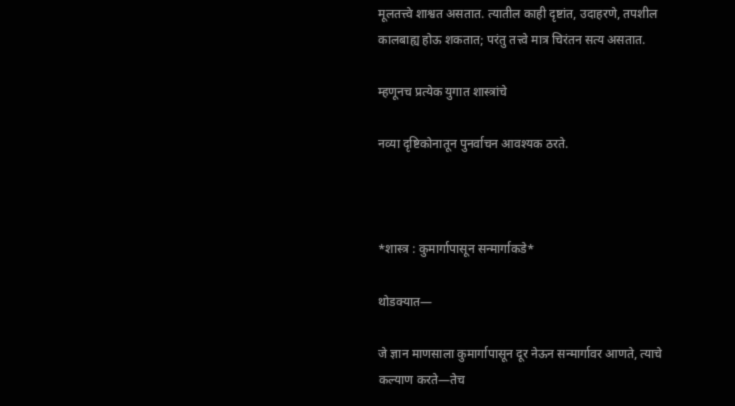मूलतत्त्वे शाश्वत असतात. त्यातील काही दृष्टांत, उदाहरणे, तपशील कालबाह्य होऊ शकतात; परंतु तत्त्वे मात्र चिरंतन सत्य असतात.

म्हणूनच प्रत्येक युगात शास्त्रांचे

नव्या दृष्टिकोनातून पुनर्वाचन आवश्यक ठरते.



*शास्त्र : कुमार्गापासून सन्मार्गाकडे*

थोडक्यात—

जे ज्ञान माणसाला कुमार्गापासून दूर नेऊन सन्मार्गावर आणते, त्याचे कल्याण करते—तेच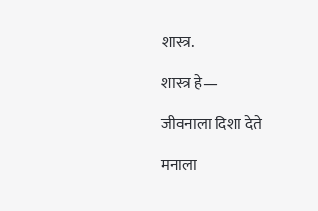शास्त्र.

शास्त्र हे—

जीवनाला दिशा देते

मनाला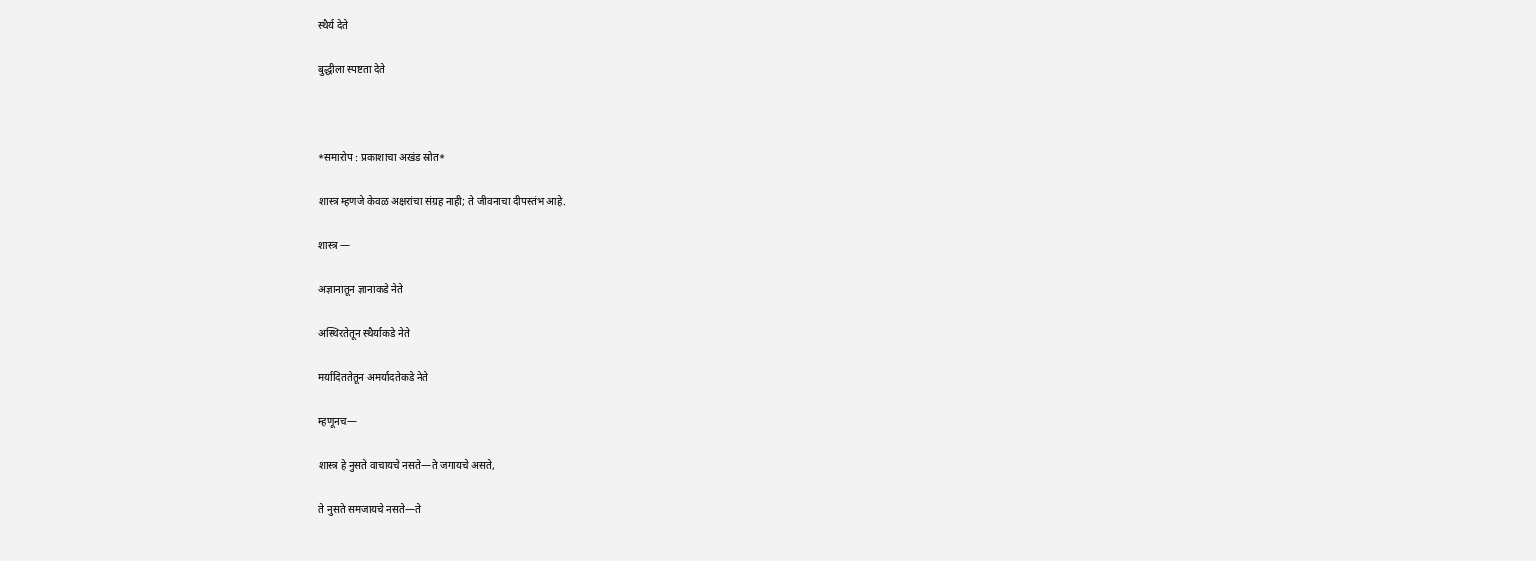स्थैर्य देते

बुद्धीला स्पष्टता देते



*समारोप : प्रकाशाचा अखंड स्रोत*

शास्त्र म्हणजे केवळ अक्षरांचा संग्रह नाही; ते जीवनाचा दीपस्तंभ आहे.

शास्त्र —

अज्ञानातून ज्ञानाकडे नेते

अस्थिरतेतून स्थैर्याकडे नेते

मर्यादिततेतून अमर्यादतेकडे नेते

म्हणूनच—

शास्त्र हे नुसते वाचायचे नसते—ते जगायचे असते,

ते नुसते समजायचे नसते—ते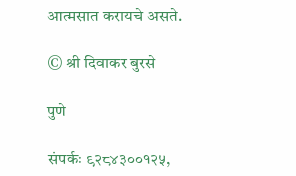आत्मसात करायचे असते.

© श्री दिवाकर बुरसे

पुणे

संपर्कः ९२८४३००१२५,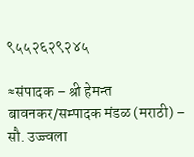९५५२६२९२४५

≈संपादक – श्री हेमन्त बावनकर/सम्पादक मंडळ (मराठी) – सौ. उज्ज्वला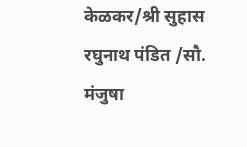केळकर/श्री सुहास रघुनाथ पंडित /सौ. मंजुषा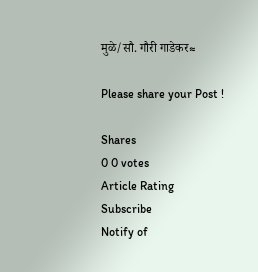मुळे/सौ. गौरी गाडेकर≈

Please share your Post !

Shares
0 0 votes
Article Rating
Subscribe
Notify of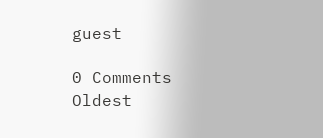guest

0 Comments
Oldest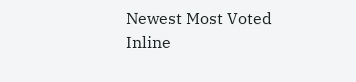Newest Most Voted
Inline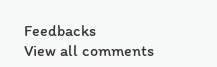Feedbacks
View all comments